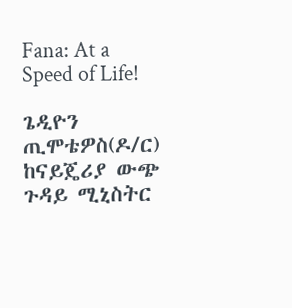Fana: At a Speed of Life!

ጌዲዮን ጢሞቴዎስ(ዶ/ር) ከናይጄሪያ ውጭ ጉዳይ ሚኒስትር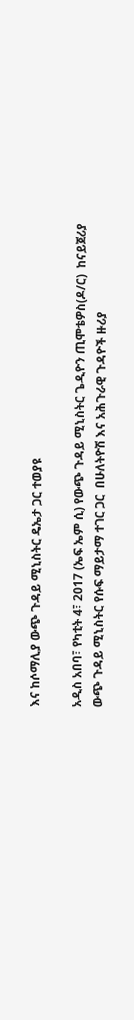እና ከሶማሊያ ውጭ ጉዳይ ሚኒስትር ዴኤታ ጋር ተወያዩ

አዲስ አበባ፣ የካቲት 4፣ 2017 (ኤፍ ኤም ሲ) የውጭ ጉዳይ ሚኒስትር ጌዲዮን ጢሞቴዎስ(ዶ/ር)  ከናይጀሪያ ውጭ ጉዳይ ሚኒስትር የሱፍ ማይታማ ተገር ጋር  በሁለትዮሽ እና አሕጉራዊ ጉዳዮች ዙሪያ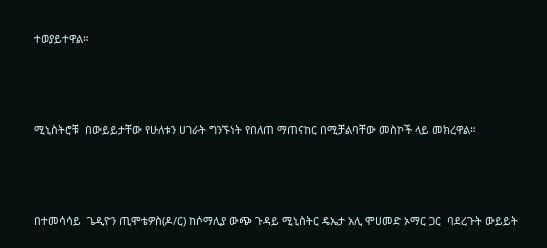ተወያይተዋል።



ሚኒስትሮቹ  በውይይታቸው የሁለቱን ሀገራት ግንኙነት የበለጠ ማጠናከር በሚቻልባቸው መስኮች ላይ መክረዋል።



በተመሳሳይ  ጌዲዮን ጢሞቴዎስ(ዶ/ር) ከሶማሊያ ውጭ ጉዳይ ሚኒስትር ዴኤታ አሊ ሞሀመድ ኦማር ጋር  ባደረጉት ውይይት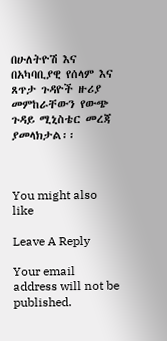በሁለትዮሽ እና በአካባቢያዊ የሰላም እና ጸጥታ ጉዳዮች ዙሪያ መምከራቸውን የውጭ ጉዳይ ሚኒስቴር መረጃ ያመላክታል፡፡



You might also like

Leave A Reply

Your email address will not be published.